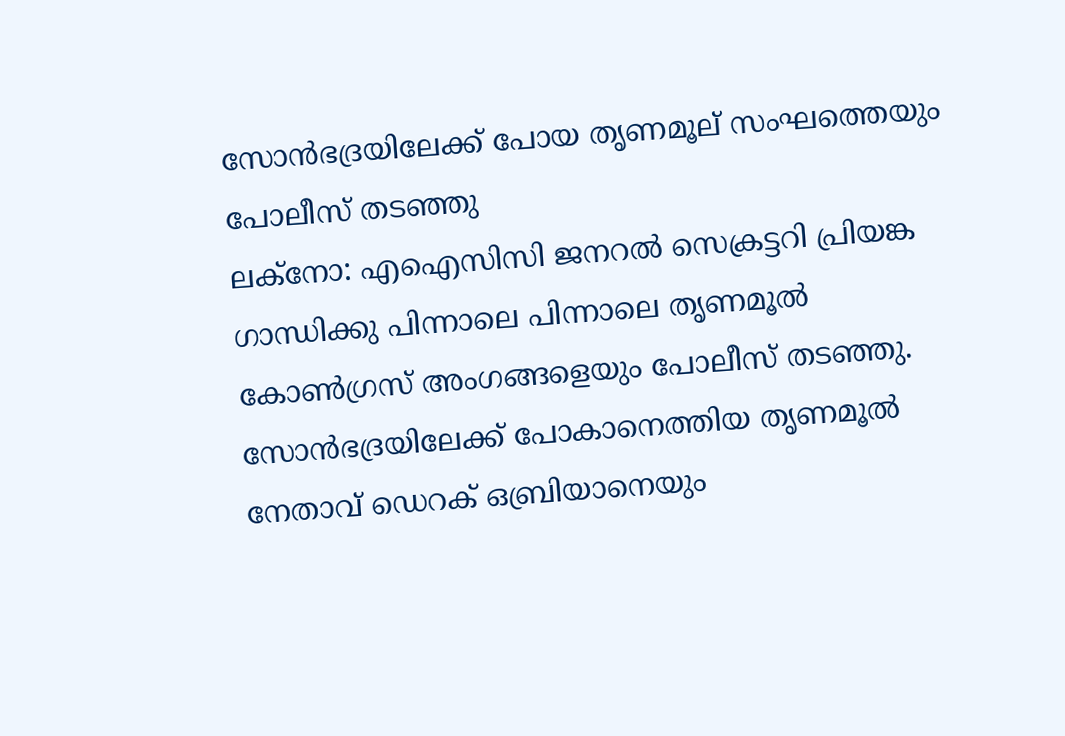സോൻഭദ്രയിലേക്ക് പോയ തൃണമൂല് സംഘത്തെയും പോലീസ് തടഞ്ഞു
ലക്നോ: എഐസിസി ജനറൽ സെക്രട്ടറി പ്രിയങ്ക ഗാന്ധിക്കു പിന്നാലെ പിന്നാലെ തൃണമൂൽ കോൺഗ്രസ് അംഗങ്ങളെയും പോലീസ് തടഞ്ഞു. സോൻഭദ്രയിലേക്ക് പോകാനെത്തിയ തൃണമൂൽ നേതാവ് ഡെറക് ഒബ്രിയാനെയും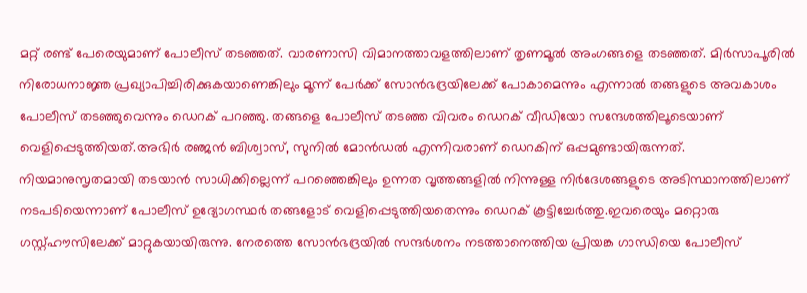മറ്റ് രണ്ട് പേരെയുമാണ് പോലീസ് തടഞ്ഞത്. വാരണാസി വിമാനത്താവളത്തിലാണ് തൃണമൂൽ അംഗങ്ങളെ തടഞ്ഞത്. മിർസാപൂരിൽ നിരോധനാജ്ഞ പ്രഖ്യാപിച്ചിരിക്കുകയാണെങ്കിലും മൂന്ന് പേർക്ക് സോൻഭദ്രയിലേക്ക് പോകാമെന്നും എന്നാൽ തങ്ങളുടെ അവകാശം പോലീസ് തടഞ്ഞുവെന്നും ഡെറക് പറഞ്ഞു. തങ്ങളെ പോലീസ് തടഞ്ഞ വിവരം ഡെറക് വീഡിയോ സന്ദേശത്തിലൂടെയാണ് വെളിപ്പെടുത്തിയത്.അഭിർ രഞ്ജൻ ബിശ്വാസ്, സുനിൽ മോൻഡൽ എന്നിവരാണ് ഡെറകിന് ഒപ്പമുണ്ടായിരുന്നത്.
നിയമാനുസൃതമായി തടയാൻ സാധിക്കില്ലെന്ന് പറഞ്ഞെങ്കിലും ഉന്നത വൃത്തങ്ങളിൽ നിന്നുള്ള നിർദേശങ്ങളുടെ അടിസ്ഥാനത്തിലാണ് നടപടിയെന്നാണ് പോലീസ് ഉദ്യോഗസ്ഥർ തങ്ങളോട് വെളിപ്പെടുത്തിയതെന്നും ഡെറക് കൂട്ടിച്ചേർത്തു.ഇവരെയും മറ്റൊരു ഗസ്റ്റ്ഹൗസിലേക്ക് മാറ്റുകയായിരുന്നു. നേരത്തെ സോൻഭദ്രയിൽ സന്ദർശനം നടത്താനെത്തിയ പ്രിയങ്ക ഗാന്ധിയെ പോലീസ്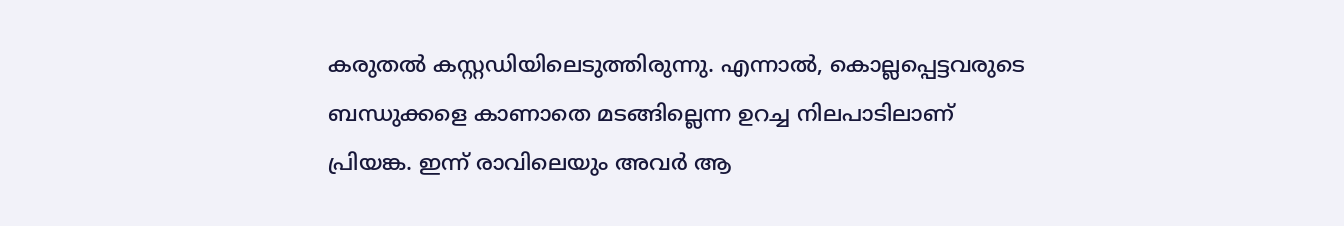കരുതൽ കസ്റ്റഡിയിലെടുത്തിരുന്നു. എന്നാൽ, കൊല്ലപ്പെട്ടവരുടെ ബന്ധുക്കളെ കാണാതെ മടങ്ങില്ലെന്ന ഉറച്ച നിലപാടിലാണ് പ്രിയങ്ക. ഇന്ന് രാവിലെയും അവർ ആ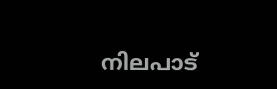നിലപാട്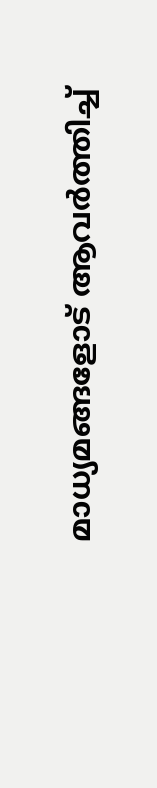മാധ്യമങ്ങളോട് ആവർത്തിച്ച്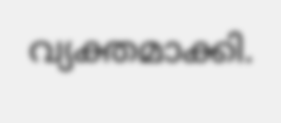വ്യക്തമാക്കി.